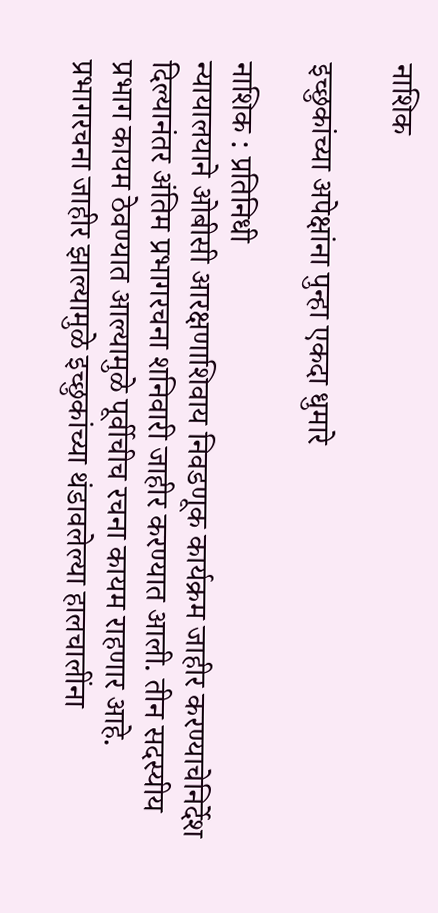नाशिक

इच्छुकांच्या अपेक्षांना पुन्हा एकदा धुमारे

नाशिक : प्रतिनिधी
न्यायालयाने ओबीसी आरक्षणाशिवाय निवडणूक कार्यक्रम जाहीर करण्याचेनिर्देश दिल्यानंतर अंतिम प्रभागरचना शनिवारी जाहीर करण्यात आली. तीन सदस्यीय प्रभाग कायम ठेवण्यात आल्यामुळे पूर्वीचीच रचना कायम राहणार आहे. प्रभागरचना जाहीर झाल्यामुळे इच्छुकांच्या थंडावलेल्या हालचालींना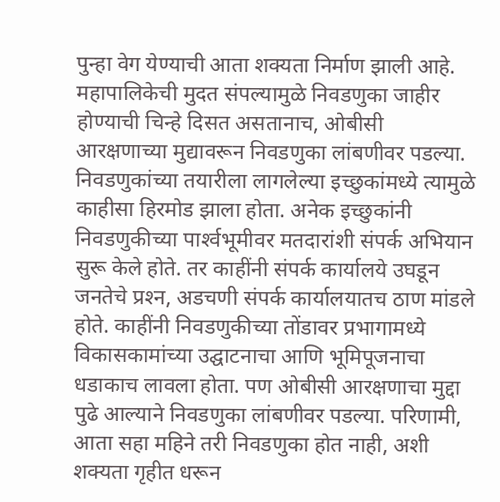पुन्हा वेग येण्याची आता शक्यता निर्माण झाली आहे.
महापालिकेची मुदत संपल्यामुळे निवडणुका जाहीर होण्याची चिन्हे दिसत असतानाच, ओबीसी आरक्षणाच्या मुद्यावरून निवडणुका लांबणीवर पडल्या. निवडणुकांच्या तयारीला लागलेल्या इच्छुकांमध्ये त्यामुळे काहीसा हिरमोड झाला होता. अनेक इच्छुकांनी निवडणुकीच्या पार्श्‍वभूमीवर मतदारांशी संपर्क अभियान सुरू केले होते. तर काहींनी संपर्क कार्यालये उघडून जनतेचे प्रश्‍न, अडचणी संपर्क कार्यालयातच ठाण मांडले होते. काहींनी निवडणुकीच्या तोंडावर प्रभागामध्ये विकासकामांच्या उद्घाटनाचा आणि भूमिपूजनाचा धडाकाच लावला होता. पण ओबीसी आरक्षणाचा मुद्दा पुढे आल्याने निवडणुका लांबणीवर पडल्या. परिणामी, आता सहा महिने तरी निवडणुका होत नाही, अशी शक्यता गृहीत धरून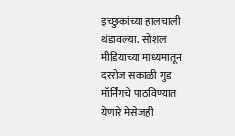इच्छुकांच्या हालचाली थंडावल्या. सोशल मीडियाच्या माध्यमातून दररोज सकाळी गुड मॉर्निंगचे पाठविण्यात येणारे मेसेजही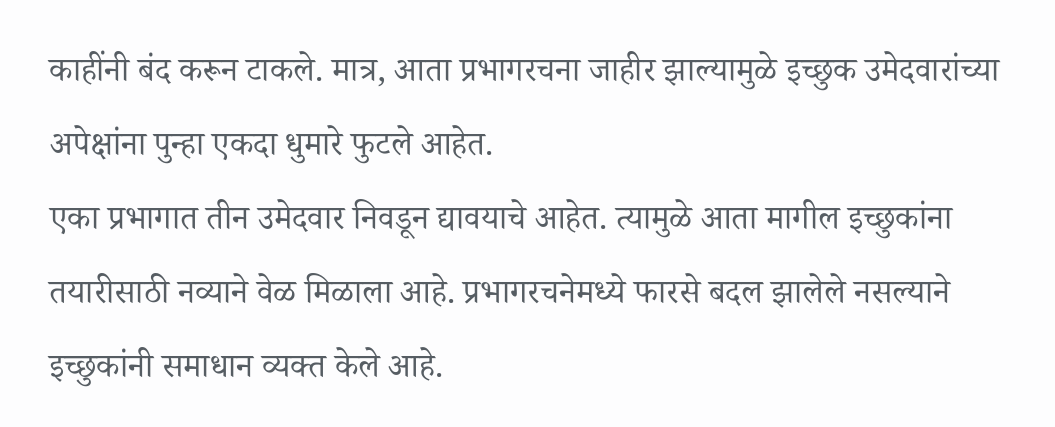काहींनी बंद करून टाकले. मात्र, आता प्रभागरचना जाहीर झाल्यामुळे इच्छुक उमेदवारांच्या अपेक्षांना पुन्हा एकदा धुमारे फुटले आहेत.
एका प्रभागात तीन उमेदवार निवडून द्यावयाचे आहेत. त्यामुळे आता मागील इच्छुकांना तयारीसाठी नव्याने वेळ मिळाला आहे. प्रभागरचनेमध्ये फारसे बदल झालेले नसल्याने इच्छुकांनी समाधान व्यक्त केले आहे.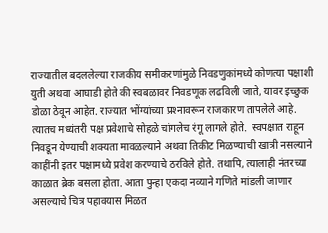राज्यातील बदललेल्या राजकीय समीकरणांमुळे निवडणुकांमध्ये कोणत्या पक्षाशी युती अथवा आघाडी होते की स्वबळावर निवडणूक लढविली जाते, यावर इच्छुक डोळा ठेवून आहेत. राज्यात भोंग्यांच्या प्रश्‍नावरून राजकारण तापलेले आहे. त्यातच मध्यंतरी पक्ष प्रवेशाचे सोहळे चांगलेच रंगू लागले होते.  स्वपक्षात राहून निवडून येण्याची शक्यता मावळल्याने अथवा तिकीट मिळण्याची खात्री नसल्याने काहींनी इतर पक्षामध्ये प्रवेश करण्याचे ठरविले होते. तथापि, त्यालाही नंतरच्या काळात ब्रेक बसला होता. आता पुन्हा एकदा नव्याने गणिते मांडली जाणार असल्याचे चित्र पहावयास मिळत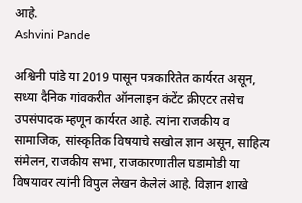आहे.
Ashvini Pande

अश्विनी पांडे या 2019 पासून पत्रकारितेत कार्यरत असून, सध्या दैनिक गांवकरीत ऑनलाइन कंटेंट क्रीएटर तसेच उपसंपादक म्हणून कार्यरत आहे. त्यांना राजकीय व सामाजिक, सांस्कृतिक विषयाचे सखोल ज्ञान असून, साहित्य संमेलन, राजकीय सभा, राजकारणातील घडामोडी या विषयावर त्यांनी विपुल लेखन केलेलं आहे. विज्ञान शाखे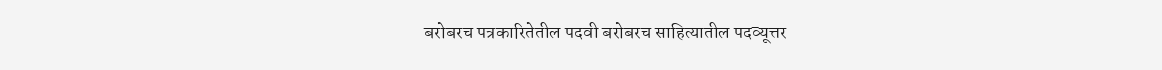बरोबरच पत्रकारितेतील पदवी बरोबरच साहित्यातील पदव्यूत्तर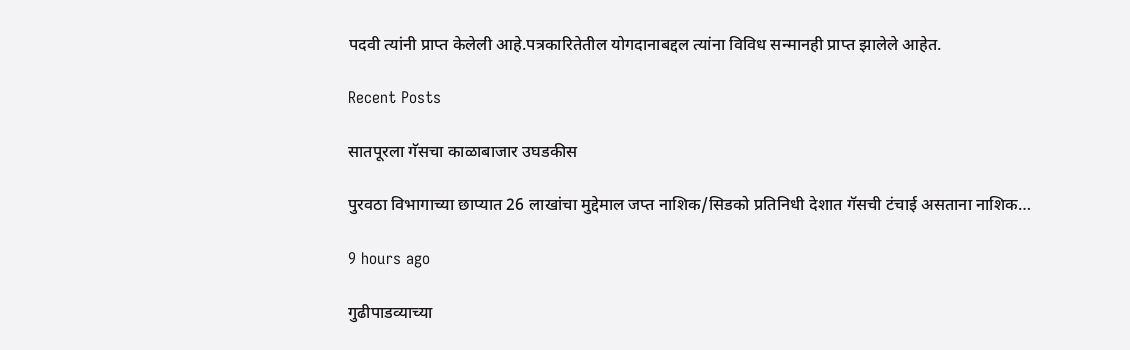पदवी त्यांनी प्राप्त केलेली आहे.पत्रकारितेतील योगदानाबद्दल त्यांना विविध सन्मानही प्राप्त झालेले आहेत.

Recent Posts

सातपूरला गॅसचा काळाबाजार उघडकीस

पुरवठा विभागाच्या छाप्यात 26 लाखांचा मुद्देमाल जप्त नाशिक/सिडको प्रतिनिधी देशात गॅसची टंचाई असताना नाशिक…

9 hours ago

गुढीपाडव्याच्या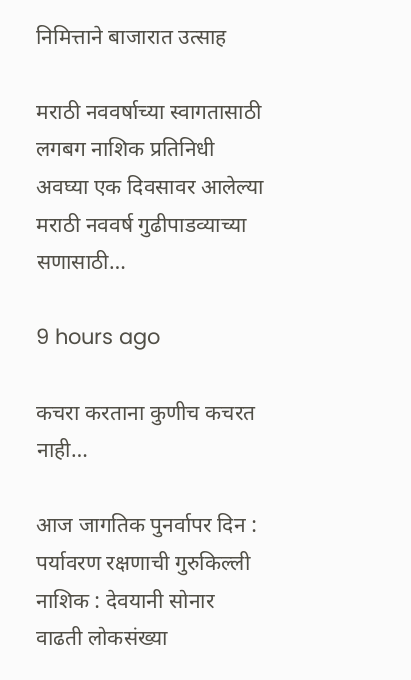निमित्ताने बाजारात उत्साह

मराठी नववर्षाच्या स्वागतासाठी लगबग नाशिक प्रतिनिधी अवघ्या एक दिवसावर आलेल्या मराठी नववर्ष गुढीपाडव्याच्या सणासाठी…

9 hours ago

कचरा करताना कुणीच कचरत नाही…

आज जागतिक पुनर्वापर दिन : पर्यावरण रक्षणाची गुरुकिल्ली नाशिक : देवयानी सोनार वाढती लोकसंख्या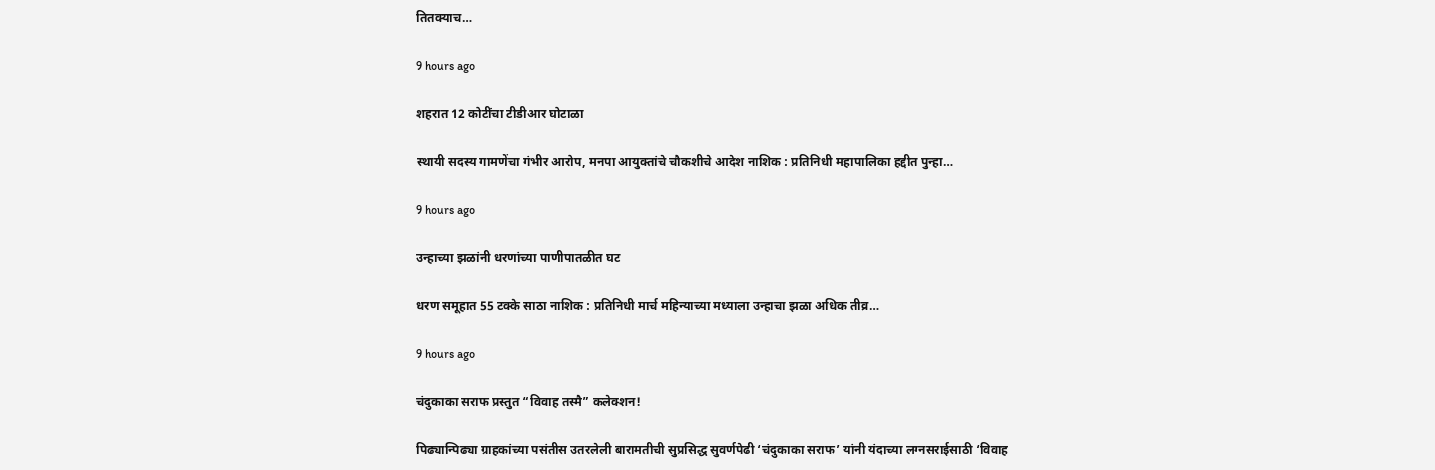तितक्याच…

9 hours ago

शहरात 12 कोटींचा टीडीआर घोटाळा

स्थायी सदस्य गामणेंचा गंभीर आरोप, मनपा आयुक्तांचे चौकशीचे आदेश नाशिक : प्रतिनिधी महापालिका हद्दीत पुन्हा…

9 hours ago

उन्हाच्या झळांनी धरणांच्या पाणीपातळीत घट

धरण समूहात 55 टक्के साठा नाशिक : प्रतिनिधी मार्च महिन्याच्या मध्याला उन्हाचा झळा अधिक तीव्र…

9 hours ago

चंदुकाका सराफ प्रस्तुत “विवाह तस्मै” कलेक्शन!

पिढ्यान्पिढ्या ग्राहकांच्या पसंतीस उतरलेली बारामतीची सुप्रसिद्ध सुवर्णपेढी ‘चंदुकाका सराफ’ यांनी यंदाच्या लग्नसराईसाठी ‘विवाह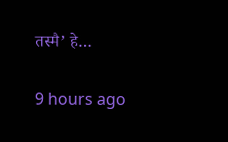तस्मै’ हे…

9 hours ago